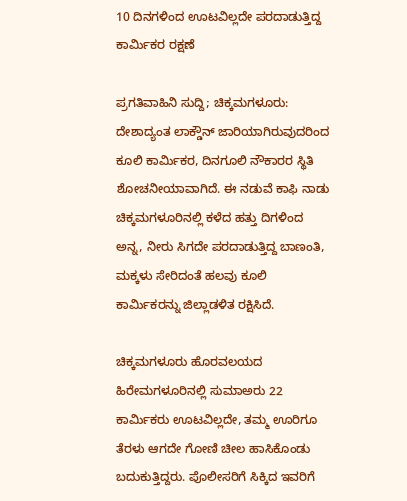10 ದಿನಗಳಿಂದ ಊಟವಿಲ್ಲದೇ ಪರದಾಡುತ್ತಿದ್ದ ಕಾರ್ಮಿಕರ ರಕ್ಷಣೆ

ಪ್ರಗತಿವಾಹಿನಿ ಸುದ್ದಿ; ಚಿಕ್ಕಮಗಳೂರು: ದೇಶಾದ್ಯಂತ ಲಾಕ್ಡೌನ್ ಜಾರಿಯಾಗಿರುವುದರಿಂದ ಕೂಲಿ ಕಾರ್ಮಿಕರ, ದಿನಗೂಲಿ ನೌಕಾರರ ಸ್ಥಿತಿ ಶೋಚನೀಯಾವಾಗಿದೆ. ಈ ನಡುವೆ ಕಾಫಿ ನಾಡು ಚಿಕ್ಕಮಗಳೂರಿನಲ್ಲಿ ಕಳೆದ ಹತ್ತು ದಿಗಳಿಂದ ಅನ್ನ, ನೀರು ಸಿಗದೇ ಪರದಾಡುತ್ತಿದ್ದ ಬಾಣಂತಿ, ಮಕ್ಕಳು ಸೇರಿದಂತೆ ಹಲವು ಕೂಲಿ ಕಾರ್ಮಿಕರನ್ನು ಜಿಲ್ಲಾಡಳಿತ ರಕ್ಷಿಸಿದೆ.

ಚಿಕ್ಕಮಗಳೂರು ಹೊರವಲಯದ ಹಿರೇಮಗಳೂರಿನಲ್ಲಿ ಸುಮಾಅರು 22 ಕಾರ್ಮಿಕರು ಊಟವಿಲ್ಲದೇ, ತಮ್ಮ ಊರಿಗೂ ತೆರಳು ಆಗದೇ ಗೋಣಿ ಚೀಲ ಹಾಸಿಕೊಂಡು ಬದುಕುತ್ತಿದ್ದರು. ಪೊಲೀಸರಿಗೆ ಸಿಕ್ಕಿದ ಇವರಿಗೆ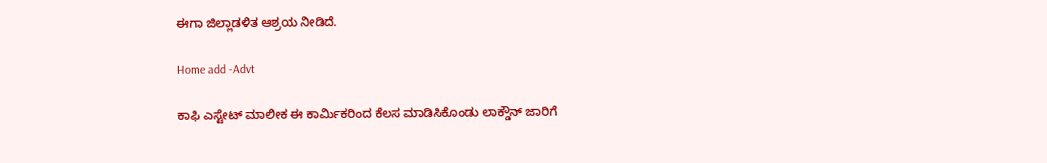ಈಗಾ ಜಿಲ್ಲಾಡಳಿತ ಆಶ್ರಯ ನೀಡಿದೆ.

Home add -Advt

ಕಾಫಿ ಎಸ್ಟೇಟ್ ಮಾಲೀಕ ಈ ಕಾರ್ಮಿಕರಿಂದ ಕೆಲಸ ಮಾಡಿಸಿಕೊಂಡು ಲಾಕ್ಡೌನ್ ಜಾರಿಗೆ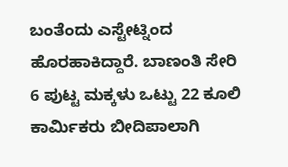ಬಂತೆಂದು ಎಸ್ಟೇಟ್ನಿಂದ ಹೊರಹಾಕಿದ್ದಾರೆ. ಬಾಣಂತಿ ಸೇರಿ 6 ಪುಟ್ಟ ಮಕ್ಕಳು ಒಟ್ಟು 22 ಕೂಲಿ ಕಾರ್ಮಿಕರು ಬೀದಿಪಾಲಾಗಿ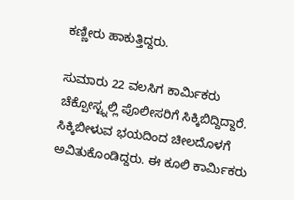ಕಣ್ಣೀರು ಹಾಕುತ್ತಿದ್ದರು.

ಸುಮಾರು 22 ವಲಸಿಗ ಕಾರ್ಮಿಕರು ಚೆಕ್ಪೋಸ್ಟ್ನಲ್ಲಿ ಪೊಲೀಸರಿಗೆ ಸಿಕ್ಕಿಬಿದ್ದಿದ್ದಾರೆ. ಸಿಕ್ಕಿಬೀಳುವ ಭಯದಿಂದ ಚೀಲದೊಳಗೆ ಅವಿತುಕೊಂಡಿದ್ದರು. ಈ ಕೂಲಿ ಕಾರ್ಮಿಕರು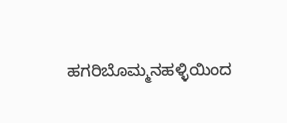ಹಗರಿಬೊಮ್ಮನಹಳ್ಳಿಯಿಂದ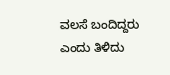ವಲಸೆ ಬಂದಿದ್ದರು ಎಂದು ತಿಳಿದು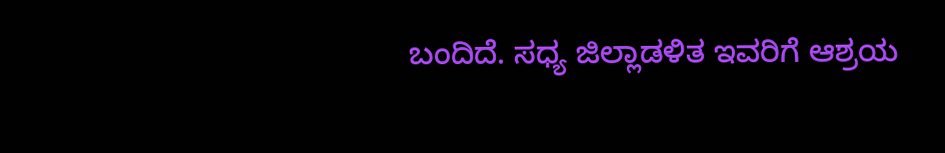ಬಂದಿದೆ. ಸಧ್ಯ ಜಿಲ್ಲಾಡಳಿತ ಇವರಿಗೆ ಆಶ್ರಯ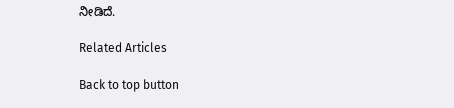ನೀಡಿದೆ.

Related Articles

Back to top button